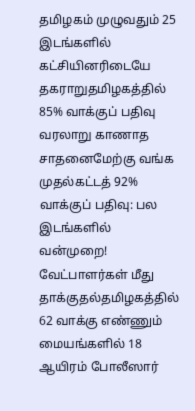தமிழகம் முழுவதும் 25 இடங்களில் கட்சியினரிடையே தகராறுதமிழகத்தில் 85% வாக்குப் பதிவு வரலாறு காணாத சாதனைமேற்கு வங்க முதல்கட்டத் 92% வாக்குப் பதிவு: பல இடங்களில் வன்முறை! வேட்பாளர்கள் மீது தாக்குதல்தமிழகத்தில் 62 வாக்கு எண்ணும் மையங்களில் 18 ஆயிரம் போலீஸார்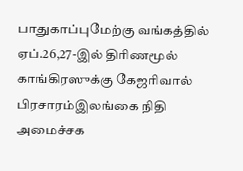பாதுகாப்புமேற்கு வங்கத்தில் ஏப்.26,27-இல் திரிணமூல் காங்கிரஸுக்கு கேஜரிவால் பிரசாரம்இலங்கை நிதி அமைச்சக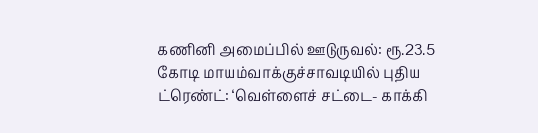கணினி அமைப்பில் ஊடுருவல்: ரூ.23.5 கோடி மாயம்வாக்குச்சாவடியில் புதிய ட்ரெண்ட்: ‘வெள்ளைச் சட்டை- காக்கி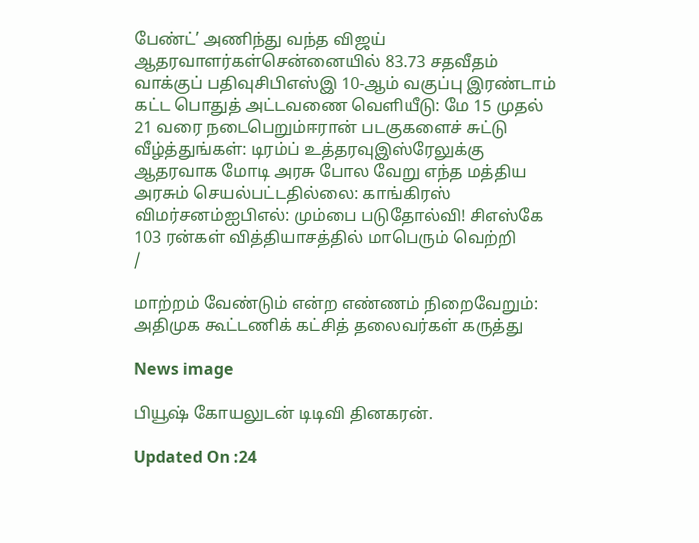பேண்ட்’ அணிந்து வந்த விஜய் ஆதரவாளர்கள்சென்னையில் 83.73 சதவீதம் வாக்குப் பதிவுசிபிஎஸ்இ 10-ஆம் வகுப்பு இரண்டாம் கட்ட பொதுத் அட்டவணை வெளியீடு: மே 15 முதல் 21 வரை நடைபெறும்ஈரான் படகுகளைச் சுட்டு வீழ்த்துங்கள்: டிரம்ப் உத்தரவுஇஸ்ரேலுக்கு ஆதரவாக மோடி அரசு போல வேறு எந்த மத்திய அரசும் செயல்பட்டதில்லை: காங்கிரஸ் விமர்சனம்ஐபிஎல்: மும்பை படுதோல்வி! சிஎஸ்கே 103 ரன்கள் வித்தியாசத்தில் மாபெரும் வெற்றி
/

மாற்றம் வேண்டும் என்ற எண்ணம் நிறைவேறும்: அதிமுக கூட்டணிக் கட்சித் தலைவர்கள் கருத்து

News image

பியூஷ் கோயலுடன் டிடிவி தினகரன்.

Updated On :24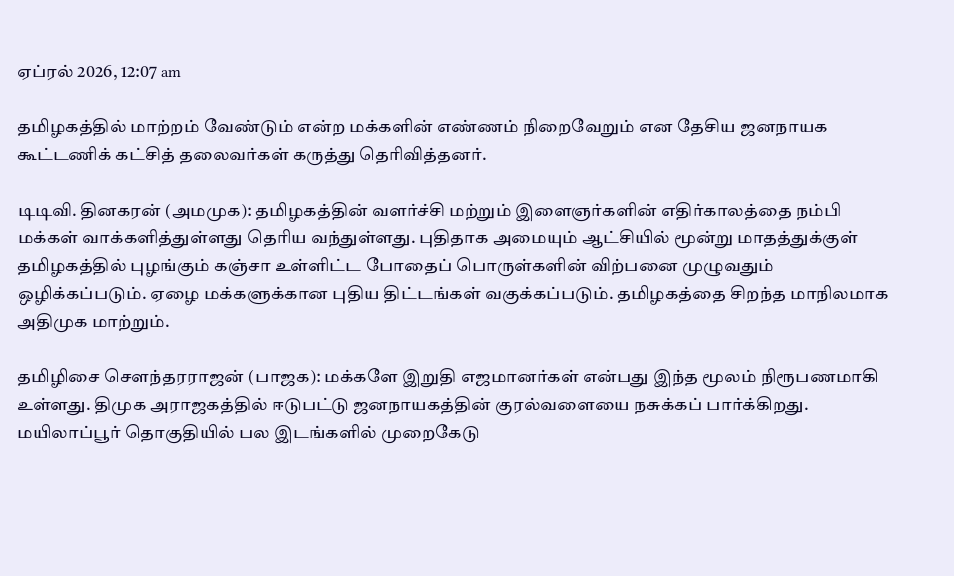ஏப்ரல் 2026, 12:07 am

தமிழகத்தில் மாற்றம் வேண்டும் என்ற மக்களின் எண்ணம் நிறைவேறும் என தேசிய ஜனநாயக கூட்டணிக் கட்சித் தலைவர்கள் கருத்து தெரிவித்தனர்.

டிடிவி. தினகரன் (அமமுக): தமிழகத்தின் வளர்ச்சி மற்றும் இளைஞர்களின் எதிர்காலத்தை நம்பி மக்கள் வாக்களித்துள்ளது தெரிய வந்துள்ளது. புதிதாக அமையும் ஆட்சியில் மூன்று மாதத்துக்குள் தமிழகத்தில் புழங்கும் கஞ்சா உள்ளிட்ட போதைப் பொருள்களின் விற்பனை முழுவதும் ஒழிக்கப்படும். ஏழை மக்களுக்கான புதிய திட்டங்கள் வகுக்கப்படும். தமிழகத்தை சிறந்த மாநிலமாக அதிமுக மாற்றும்.

தமிழிசை சௌந்தரராஜன் (பாஜக): மக்களே இறுதி எஜமானர்கள் என்பது இந்த மூலம் நிரூபணமாகி உள்ளது. திமுக அராஜகத்தில் ஈடுபட்டு ஜனநாயகத்தின் குரல்வளையை நசுக்கப் பார்க்கிறது. மயிலாப்பூர் தொகுதியில் பல இடங்களில் முறைகேடு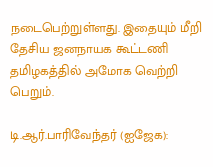நடைபெற்றுள்ளது. இதையும் மீறி தேசிய ஜனநாயக கூட்டணி தமிழகத்தில் அமோக வெற்றி பெறும்.

டி.ஆர்.பாரிவேந்தர் (ஐஜேக):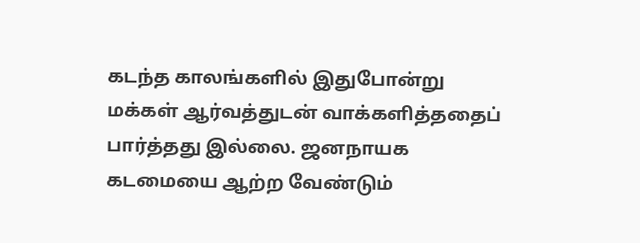கடந்த காலங்களில் இதுபோன்று மக்கள் ஆர்வத்துடன் வாக்களித்ததைப் பார்த்தது இல்லை. ஜனநாயக கடமையை ஆற்ற வேண்டும்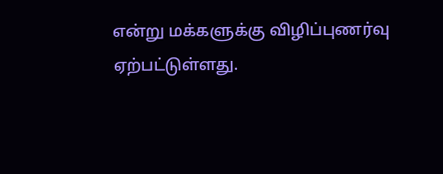என்று மக்களுக்கு விழிப்புணர்வு ஏற்பட்டுள்ளது.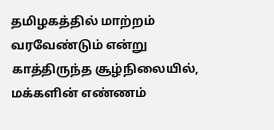தமிழகத்தில் மாற்றம் வரவேண்டும் என்று காத்திருந்த சூழ்நிலையில், மக்களின் எண்ணம்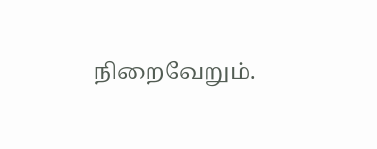நிறைவேறும்.